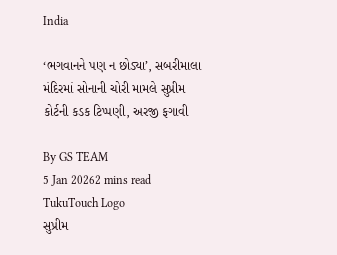India

‘ભગવાનને પણ ન છોડ્યા’, સબરીમાલા મંદિરમાં સોનાની ચોરી મામલે સુપ્રીમ કોર્ટની કડક ટિપ્પણી, અરજી ફગાવી

By GS TEAM
5 Jan 20262 mins read
TukuTouch Logo
સુપ્રીમ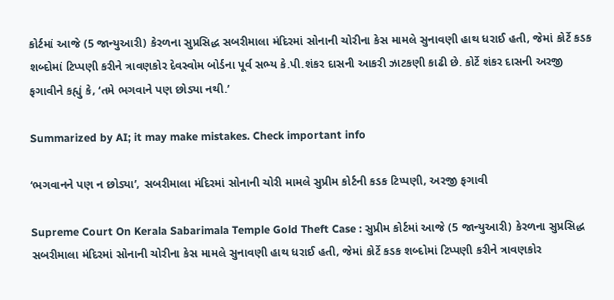કોર્ટમાં આજે (5 જાન્યુઆરી) કેરળના સુપ્રસિદ્ધ સબરીમાલા મંદિરમાં સોનાની ચોરીના કેસ મામલે સુનાવણી હાથ ધરાઈ હતી, જેમાં કોર્ટે કડક શબ્દોમાં ટિપ્પણી કરીને ત્રાવણકોર દેવસ્વોમ બોર્ડના પૂર્વ સભ્ય કે.પી.શંકર દાસની આકરી ઝાટકણી કાઢી છે. કોર્ટે શંકર દાસની અરજી ફગાવીને કહ્યું કે, ‘તમે ભગવાને પણ છોડ્યા નથી.’

Summarized by AI; it may make mistakes. Check important info

‘ભગવાનને પણ ન છોડ્યા’, સબરીમાલા મંદિરમાં સોનાની ચોરી મામલે સુપ્રીમ કોર્ટની કડક ટિપ્પણી, અરજી ફગાવી

Supreme Court On Kerala Sabarimala Temple Gold Theft Case : સુપ્રીમ કોર્ટમાં આજે (5 જાન્યુઆરી) કેરળના સુપ્રસિદ્ધ સબરીમાલા મંદિરમાં સોનાની ચોરીના કેસ મામલે સુનાવણી હાથ ધરાઈ હતી, જેમાં કોર્ટે કડક શબ્દોમાં ટિપ્પણી કરીને ત્રાવણકોર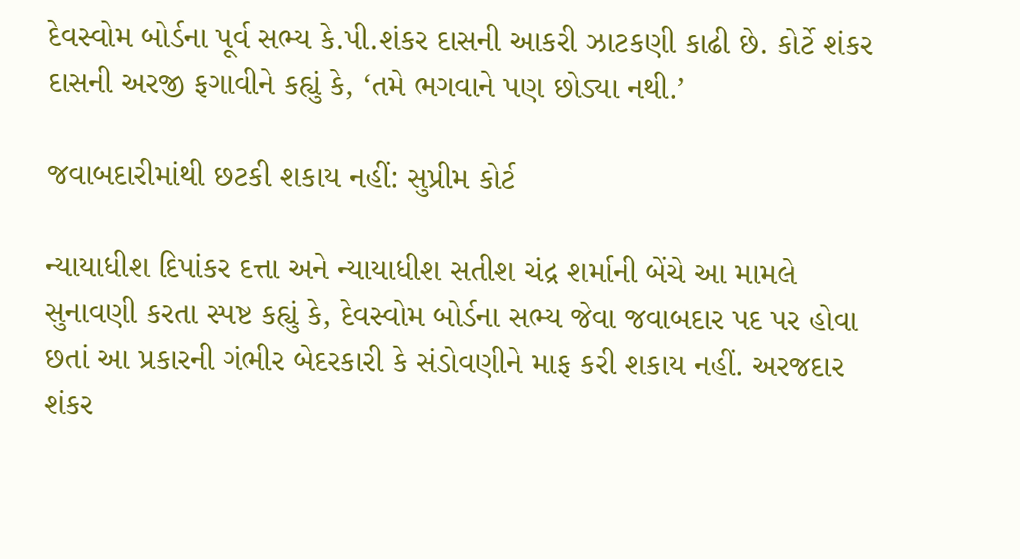દેવસ્વોમ બોર્ડના પૂર્વ સભ્ય કે.પી.શંકર દાસની આકરી ઝાટકણી કાઢી છે. કોર્ટે શંકર દાસની અરજી ફગાવીને કહ્યું કે, ‘તમે ભગવાને પણ છોડ્યા નથી.’

જવાબદારીમાંથી છટકી શકાય નહીં: સુપ્રીમ કોર્ટ

ન્યાયાધીશ દિપાંકર દત્તા અને ન્યાયાધીશ સતીશ ચંદ્ર શર્માની બેંચે આ મામલે સુનાવણી કરતા સ્પષ્ટ કહ્યું કે, દેવસ્વોમ બોર્ડના સભ્ય જેવા જવાબદાર પદ પર હોવા છતાં આ પ્રકારની ગંભીર બેદરકારી કે સંડોવણીને માફ કરી શકાય નહીં. અરજદાર શંકર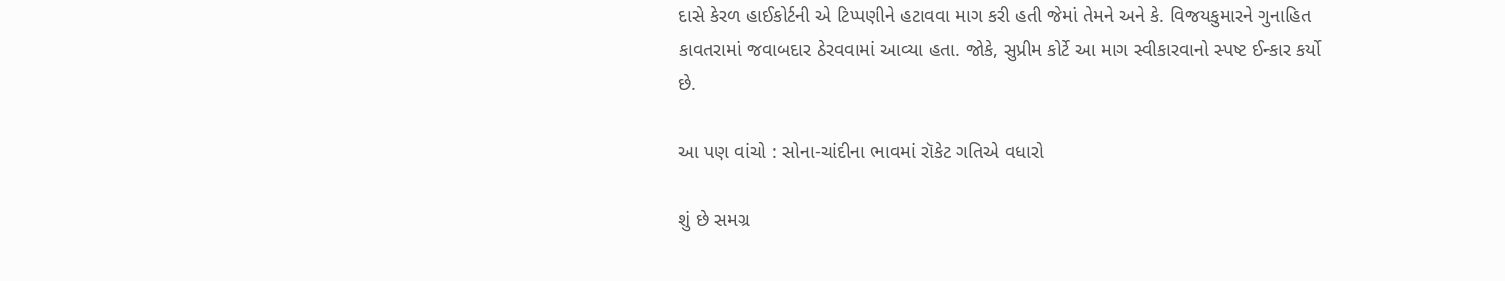દાસે કેરળ હાઈકોર્ટની એ ટિપ્પણીને હટાવવા માગ કરી હતી જેમાં તેમને અને કે. વિજયકુમારને ગુનાહિત કાવતરામાં જવાબદાર ઠેરવવામાં આવ્યા હતા. જોકે, સુપ્રીમ કોર્ટે આ માગ સ્વીકારવાનો સ્પષ્ટ ઈન્કાર કર્યો છે.

આ પણ વાંચો : સોના-ચાંદીના ભાવમાં રૉકેટ ગતિએ વધારો

શું છે સમગ્ર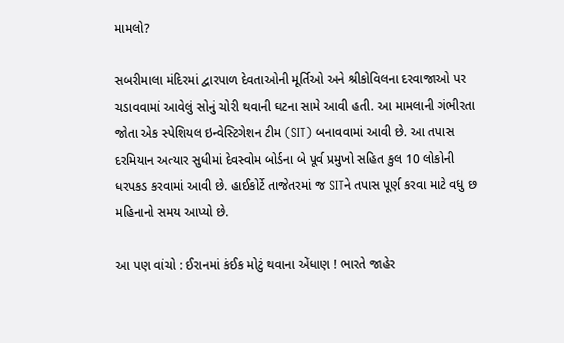મામલો?

સબરીમાલા મંદિરમાં દ્વારપાળ દેવતાઓની મૂર્તિઓ અને શ્રીકોવિલના દરવાજાઓ પર ચડાવવામાં આવેલું સોનું ચોરી થવાની ઘટના સામે આવી હતી. આ મામલાની ગંભીરતા જોતા એક સ્પેશિયલ ઇન્વેસ્ટિગેશન ટીમ (SIT) બનાવવામાં આવી છે. આ તપાસ દરમિયાન અત્યાર સુધીમાં દેવસ્વોમ બોર્ડના બે પૂર્વ પ્રમુખો સહિત કુલ 10 લોકોની ધરપકડ કરવામાં આવી છે. હાઈકોર્ટે તાજેતરમાં જ SITને તપાસ પૂર્ણ કરવા માટે વધુ છ મહિનાનો સમય આપ્યો છે.

આ પણ વાંચો : ઈરાનમાં કંઈક મોટું થવાના એંધાણ ! ભારતે જાહેર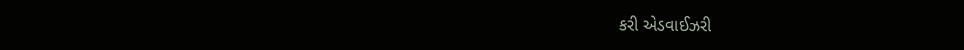કરી એડવાઈઝરી